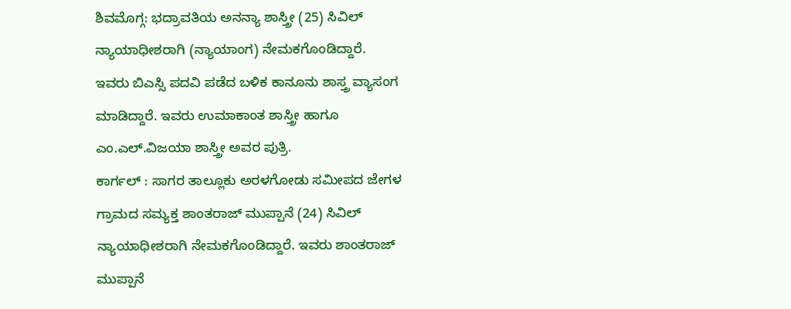ಶಿವಮೊಗ್ಗ: ಭದ್ರಾವತಿಯ ಅನನ್ಯಾ ಶಾಸ್ತ್ರೀ (25) ಸಿವಿಲ್ ನ್ಯಾಯಾಧೀಶರಾಗಿ (ನ್ಯಾಯಾಂಗ) ನೇಮಕಗೊಂಡಿದ್ದಾರೆ.
ಇವರು ಬಿಎಸ್ಸಿ ಪದವಿ ಪಡೆದ ಬಳಿಕ ಕಾನೂನು ಶಾಸ್ತ್ರ ವ್ಯಾಸಂಗ ಮಾಡಿದ್ದಾರೆ. ಇವರು ಉಮಾಕಾಂತ ಶಾಸ್ತ್ರೀ ಹಾಗೂ ಎಂ.ಎಲ್.ವಿಜಯಾ ಶಾಸ್ತ್ರೀ ಅವರ ಪುತ್ರಿ.
ಕಾರ್ಗಲ್ : ಸಾಗರ ತಾಲ್ಲೂಕು ಅರಳಗೋಡು ಸಮೀಪದ ಜೇಗಳ ಗ್ರಾಮದ ಸಮ್ಯಕ್ತ ಶಾಂತರಾಜ್ ಮುಪ್ಪಾನೆ (24) ಸಿವಿಲ್ ನ್ಯಾಯಾಧೀಶರಾಗಿ ನೇಮಕಗೊಂಡಿದ್ದಾರೆ. ಇವರು ಶಾಂತರಾಜ್ ಮುಪ್ಪಾನೆ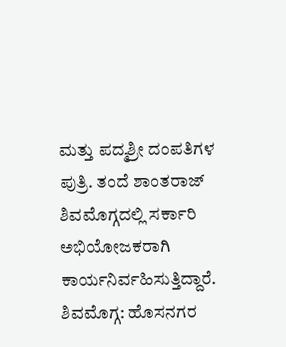ಮತ್ತು ಪದ್ಮಶ್ರೀ ದಂಪತಿಗಳ ಪುತ್ರಿ. ತಂದೆ ಶಾಂತರಾಜ್ ಶಿವಮೊಗ್ಗದಲ್ಲಿ ಸರ್ಕಾರಿ ಅಭಿಯೋಜಕರಾಗಿ ಕಾರ್ಯನಿರ್ವಹಿಸುತ್ತಿದ್ದಾರೆ.
ಶಿವಮೊಗ್ಗ: ಹೊಸನಗರ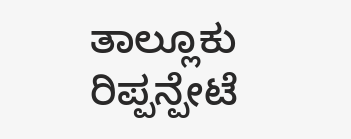ತಾಲ್ಲೂಕು ರಿಪ್ಪನ್ಪೇಟೆ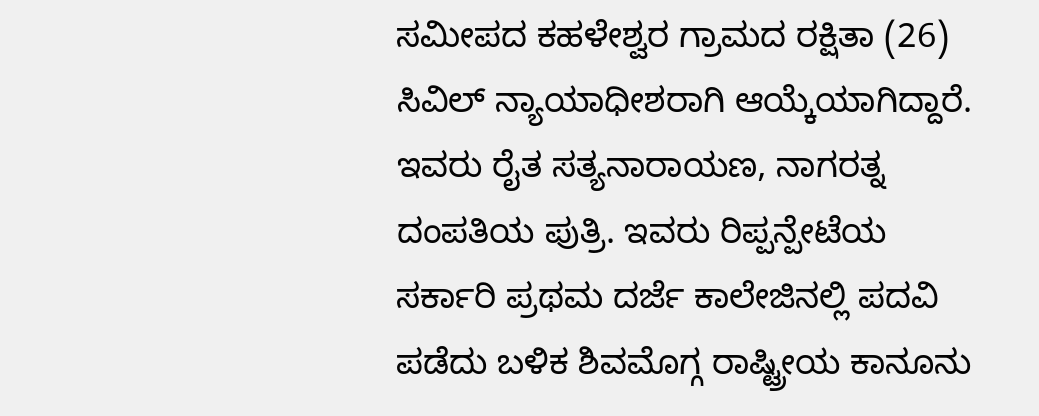ಸಮೀಪದ ಕಹಳೇಶ್ವರ ಗ್ರಾಮದ ರಕ್ಷಿತಾ (26) ಸಿವಿಲ್ ನ್ಯಾಯಾಧೀಶರಾಗಿ ಆಯ್ಕೆಯಾಗಿದ್ದಾರೆ.
ಇವರು ರೈತ ಸತ್ಯನಾರಾಯಣ, ನಾಗರತ್ನ ದಂಪತಿಯ ಪುತ್ರಿ. ಇವರು ರಿಪ್ಪನ್ಪೇಟೆಯ ಸರ್ಕಾರಿ ಪ್ರಥಮ ದರ್ಜೆ ಕಾಲೇಜಿನಲ್ಲಿ ಪದವಿ ಪಡೆದು ಬಳಿಕ ಶಿವಮೊಗ್ಗ ರಾಷ್ಟ್ರೀಯ ಕಾನೂನು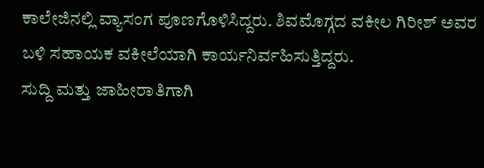ಕಾಲೇಜಿನಲ್ಲಿ ವ್ಯಾಸಂಗ ಪೂಣಗೊಳಿಸಿದ್ದರು. ಶಿವಮೊಗ್ಗದ ವಕೀಲ ಗಿರೀಶ್ ಅವರ ಬಳಿ ಸಹಾಯಕ ವಕೀಲೆಯಾಗಿ ಕಾರ್ಯನಿರ್ವಹಿಸುತ್ತಿದ್ದರು.
ಸುದ್ದಿ ಮತ್ತು ಜಾಹೀರಾತಿಗಾಗಿ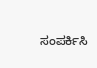ಸಂಪರ್ಕಿಸಿ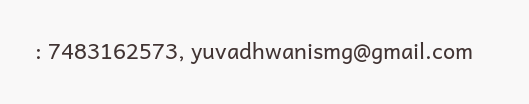: 7483162573, yuvadhwanismg@gmail.com